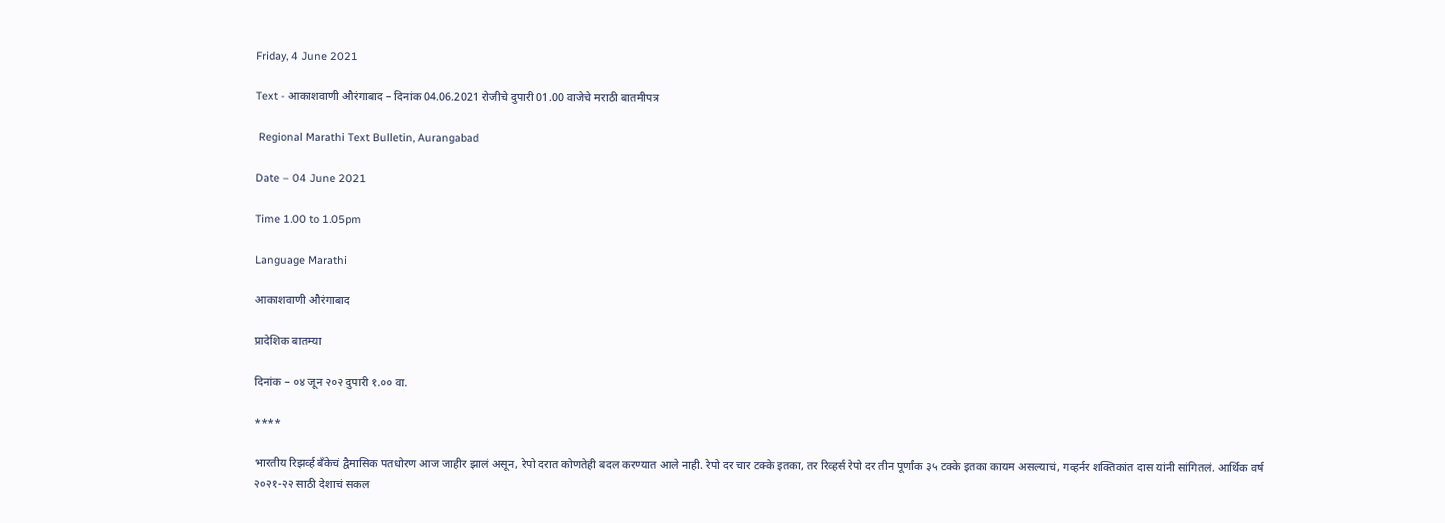Friday, 4 June 2021

Text - आकाशवाणी औरंगाबाद – दिनांक 04.06.2021 रोजीचे दुपारी 01.00 वाजेचे मराठी बातमीपत्र

 Regional Marathi Text Bulletin, Aurangabad

Date – 04 June 2021

Time 1.00 to 1.05pm

Language Marathi

आकाशवाणी औरंगाबाद

प्रादेशिक बातम्या

दिनांक – ०४ जून २०२ दुपारी १.०० वा.

****

भारतीय रिझर्व्ह बँकेचं द्वैमासिक पतधोरण आज जाहीर झालं असून, रेपो दरात कोणतेही बदल करण्यात आले नाही. रेपो दर चार टक्के इतका, तर रिव्हर्स रेपो दर तीन पूर्णांक ३५ टक्के इतका कायम असल्याचं, गव्हर्नर शक्तिकांत दास यांनी सांगितलं. आर्थिक वर्ष २०२१-२२ साठी देशाचं सकल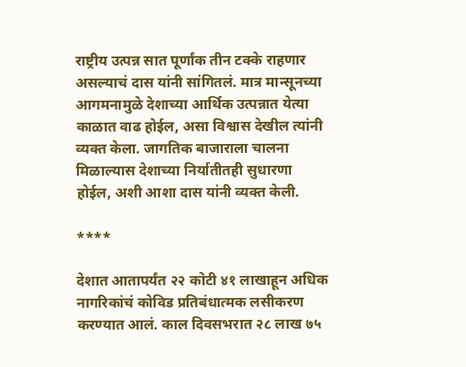राष्ट्रीय उत्पन्न सात पूर्णांक तीन टक्के राहणार असल्याचं दास यांनी सांगितलं. मात्र मान्सूनच्या आगमनामुळे देशाच्या आर्थिक उत्पन्नात येत्या काळात वाढ होईल, असा विश्वास देखील त्यांनी व्यक्त केला. जागतिक बाजाराला चालना मिळाल्यास देशाच्या निर्यातीतही सुधारणा होईल, अशी आशा दास यांनी व्यक्त केली.

****

देशात आतापर्यंत २२ कोटी ४१ लाखाहून अधिक नागरिकांचं कोविड प्रतिबंधात्मक लसीकरण करण्यात आलं. काल दिवसभरात २८ लाख ७५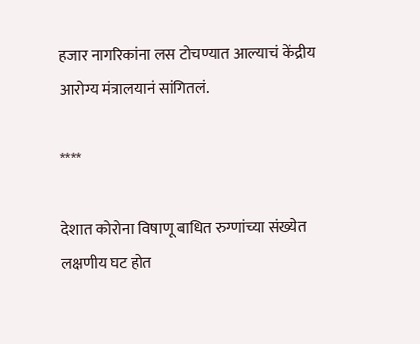हजार नागरिकांना लस टोचण्यात आल्याचं केंद्रीय आरोग्य मंत्रालयानं सांगितलं.

****

देशात कोरोना विषाणू बाधित रुग्णांच्या संख्येत लक्षणीय घट होत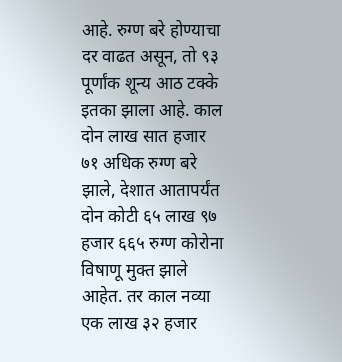आहे. रुग्ण बरे होण्याचा दर वाढत असून, तो ९३ पूर्णांक शून्य आठ टक्के इतका झाला आहे. काल दोन लाख सात हजार ७१ अधिक रुग्ण बरे झाले, देशात आतापर्यंत दोन कोटी ६५ लाख ९७ हजार ६६५ रुग्ण कोरोना विषाणू मुक्त झाले आहेत. तर काल नव्या एक लाख ३२ हजार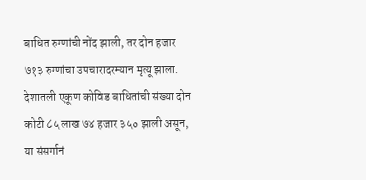बाधित रुग्णांची नोंद झाली, तर दोन हजार ७१३ रुग्णांचा उपचारादरम्यान मृत्यू झाला. देशातली एकूण कोविड बाधितांची संख्या दोन कोटी ८५ लाख ७४ हजार ३५० झाली असून, या संसर्गानं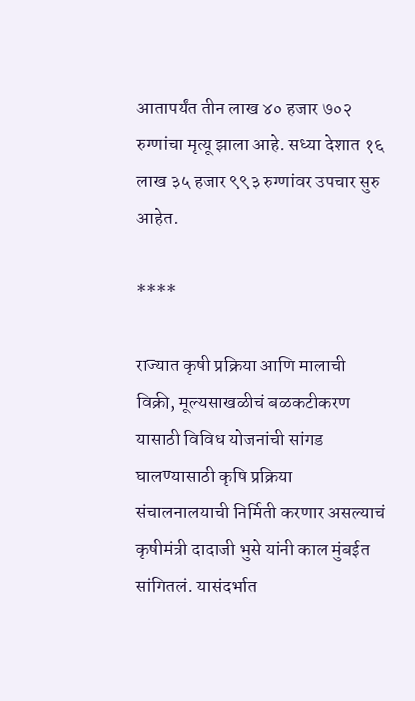आतापर्यंत तीन लाख ४० हजार ७०२ रुग्णांचा मृत्यू झाला आहे. सध्या देशात १६ लाख ३५ हजार ९९३ रुग्णांवर उपचार सुरु आहेत.

****

राज्यात कृषी प्रक्रिया आणि मालाची विक्री, मूल्यसाखळीचं बळकटीकरण यासाठी विविध योजनांची सांगड घालण्यासाठी कृषि प्रक्रिया संचालनालयाची निर्मिती करणार असल्याचं कृषीमंत्री दादाजी भुसे यांनी काल मुंबईत सांगितलं. यासंदर्भात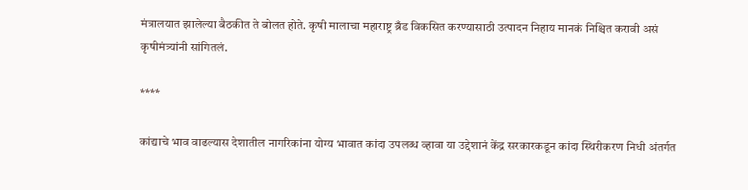मंत्रालयात झालेल्या बैठकीत ते बोलत होते. कृषी मालाचा महाराष्ट्र ब्रँड विकसित करण्यासाठी उत्पादन निहाय मानकं निश्चित करावी असं कृषीमंत्र्यांनी सांगितलं.

****

कांद्याचे भाव वाढल्यास देशातील नागरिकांना योग्य भावात कांदा उपलब्ध व्हावा या उद्देशानं केंद्र सरकारकडून कांदा स्थिरीकरण निधी अंतर्गत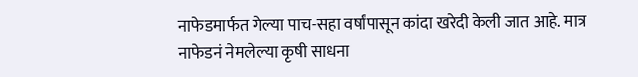नाफेडमार्फत गेल्या पाच-सहा वर्षांपासून कांदा खरेदी केली जात आहे. मात्र नाफेडनं नेमलेल्या कृषी साधना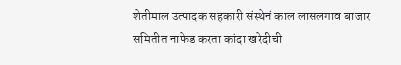शेतीमाल उत्पादक सहकारी संस्थेनं काल लासलगाव बाजार समितीत नाफेड करता कांदा खरेदीची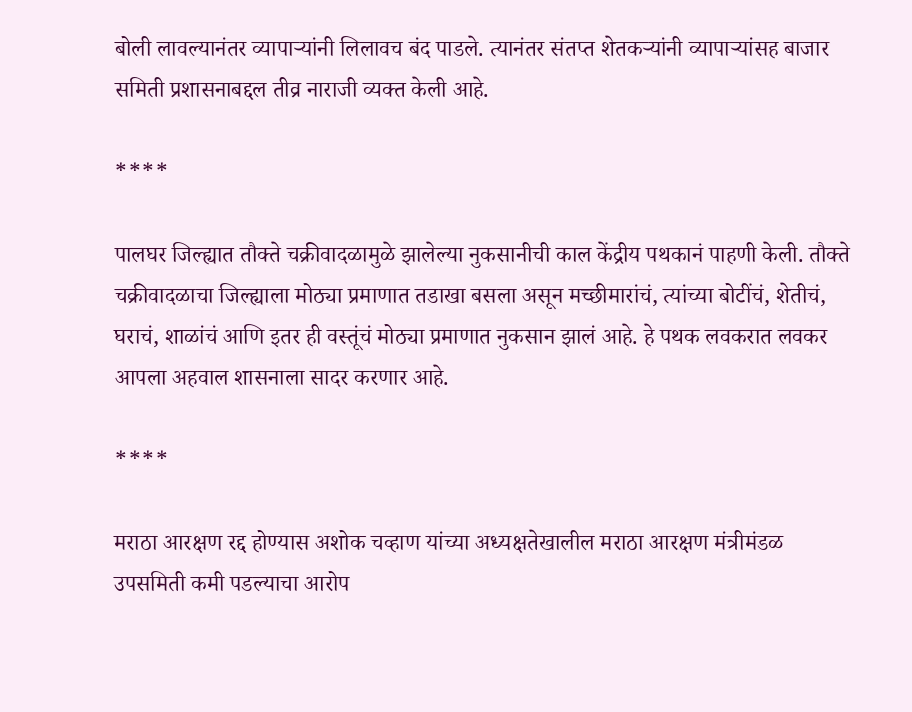बोली लावल्यानंतर व्यापाऱ्यांनी लिलावच बंद पाडले. त्यानंतर संतप्त शेतकऱ्यांनी व्यापाऱ्यांसह बाजार समिती प्रशासनाबद्दल तीव्र नाराजी व्यक्त केली आहे.

****

पालघर जिल्ह्यात तौक्ते चक्रीवादळामुळे झालेल्या नुकसानीची काल केंद्रीय पथकानं पाहणी केली. तौक्ते चक्रीवादळाचा जिल्ह्याला मोठ्या प्रमाणात तडाखा बसला असून मच्छीमारांचं, त्यांच्या बोटींचं, शेतीचं, घराचं, शाळांचं आणि इतर ही वस्तूंचं मोठ्या प्रमाणात नुकसान झालं आहे. हे पथक लवकरात लवकर आपला अहवाल शासनाला सादर करणार आहे.

****

मराठा आरक्षण रद्द होण्यास अशोक चव्हाण यांच्या अध्यक्षतेखालील मराठा आरक्षण मंत्रीमंडळ उपसमिती कमी पडल्याचा आरोप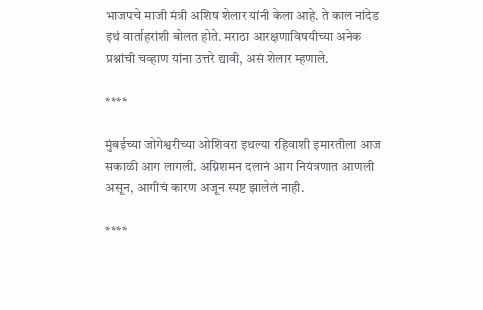भाजपचे माजी मंत्री अशिष शेलार यांनी केला आहे. ते काल नांदेड इथं वार्ताहरांशी बोलत होते. मराठा आरक्षणाविषयीच्या अनेक प्रश्नांची चव्हाण यांना उत्तरे द्यावी, असं शेलार म्हणाले.

****

मुंबईच्या जोगेश्वरीच्या ओशिवरा इथल्या रहिवाशी इमारतीला आज सकाळी आग लागली. अग्निशमन दलानं आग नियंत्रणात आणली असून, आगीचं कारण अजून स्पष्ट झालेलं नाही.

****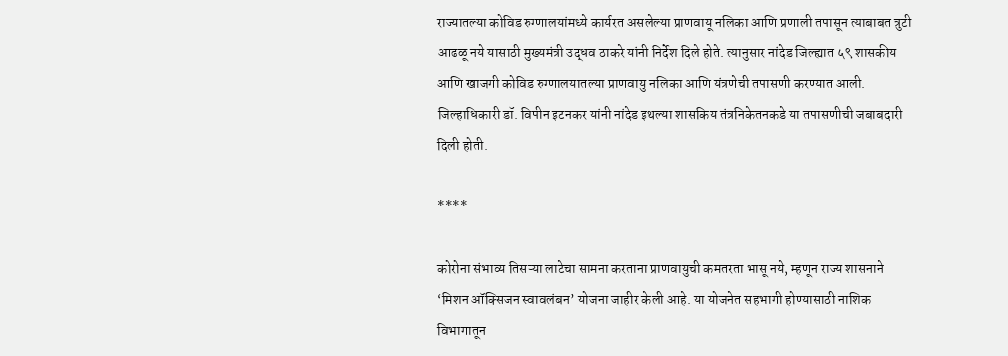राज्यातल्या कोविड रुग्णालयांमध्ये कार्यरत असलेल्या प्राणवायू नलिका आणि प्रणाली तपासून त्याबाबत त्रुटी आढळू नये यासाठी मुख्यमंत्री उद्धव ठाकरे यांनी निर्देश दिले होते. त्यानुसार नांदेड जिल्ह्यात ५९ शासकीय आणि खाजगी कोविड रुग्णालयातल्या प्राणवायु नलिका आणि यंत्रणेची तपासणी करण्यात आली. जिल्हाधिकारी डॉ. विपीन इटनकर यांनी नांदेड इथल्या शासकिय तंत्रनिकेतनकडे या तपासणीची जबाबदारी दिली होती.

****

कोरोना संभाव्य तिसऱ्या लाटेचा सामना करताना प्राणवायुची कमतरता भासू नये, म्हणून राज्य शासनाने ‘मिशन ऑक्सिजन स्वावलंबन’ योजना जाहीर केली आहे. या योजनेत सहभागी होण्यासाठी नाशिक विभागातून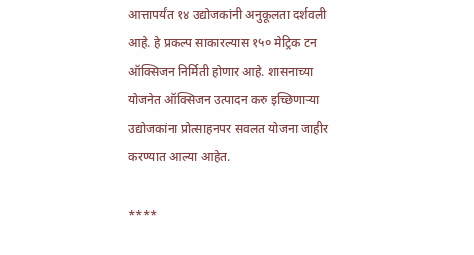आत्तापर्यंत १४ उद्योजकांनी अनुकूलता दर्शवली आहे. हे प्रकल्प साकारल्यास १५० मेट्रिक टन ऑक्सिजन निर्मिती होणार आहे. शासनाच्या योजनेत ऑक्सिजन उत्पादन करु इच्छिणाऱ्या उद्योजकांना प्रोत्साहनपर सवलत योजना जाहीर करण्यात आल्या आहेत.

****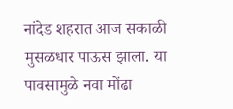नांदेड शहरात आज सकाळी मुसळधार पाऊस झाला. या पावसामुळे नवा मोंढा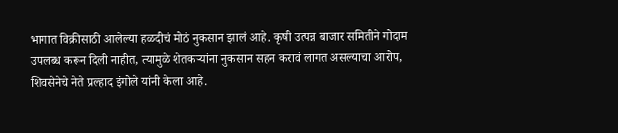भागात विक्रीसाठी आलेल्या हळदीचं मोठं नुकसान झालं आहे. कृषी उत्पन्न बाजार समितीने गोदाम उपलब्ध करून दिली नाहीत, त्यामुळे शेतकऱ्यांना नुकसान सहन करावं लागत असल्याचा आरोप, शिवसेनेचे नेते प्रल्हाद इंगोले यांनी केला आहे.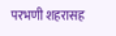परभणी शहरासह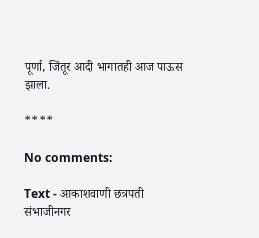पूर्णा, जिंतूर आदी भागातही आज पाऊस झाला.

****

No comments:

Text - आकाशवाणी छत्रपती संभाजीनगर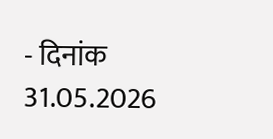- दिनांक 31.05.2026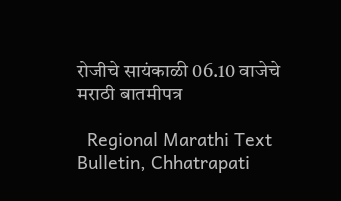रोजीचे सायंकाळी 06.10 वाजेचे मराठी बातमीपत्र

  Regional Marathi Text Bulletin, Chhatrapati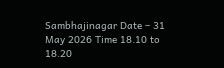Sambhajinagar Date – 31 May 2026 Time 18.10 to 18.20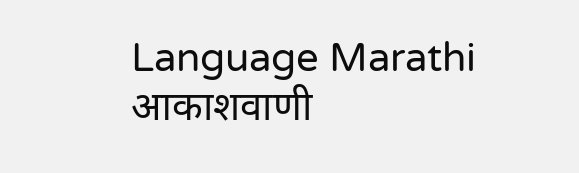Language Marathi आकाशवाणी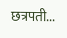छत्रपती...